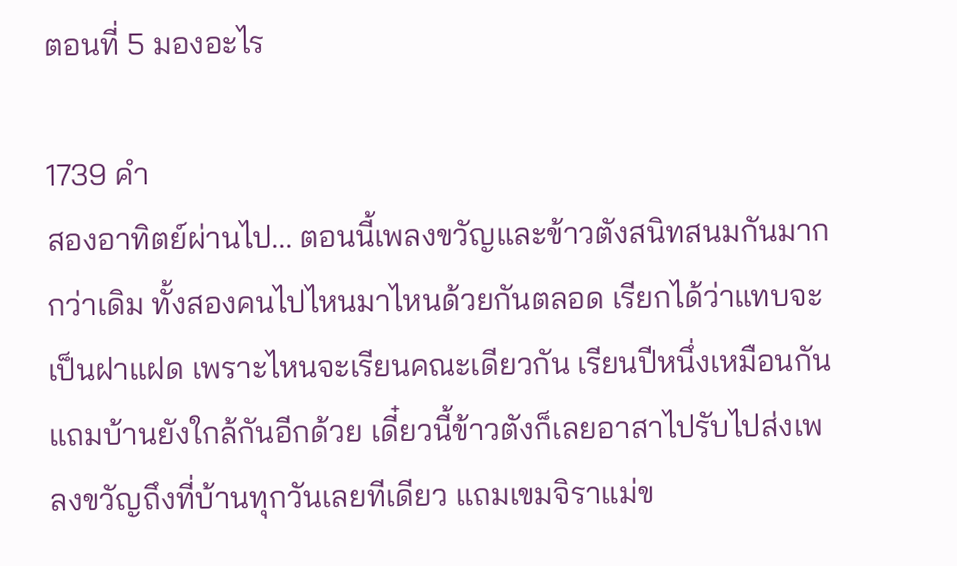ตอนที่ 5 มองอะไร

1739 คำ
สองอาทิตย์ผ่านไป... ตอนนี้เพลงขวัญและข้าวตังสนิทสนมกันมากกว่าเดิม ทั้งสองคนไปไหนมาไหนด้วยกันตลอด เรียกได้ว่าแทบจะเป็นฝาแฝด เพราะไหนจะเรียนคณะเดียวกัน เรียนปีหนึ่งเหมือนกัน แถมบ้านยังใกล้กันอีกด้วย เดี๋ยวนี้ข้าวตังก็เลยอาสาไปรับไปส่งเพลงขวัญถึงที่บ้านทุกวันเลยทีเดียว แถมเขมจิราแม่ข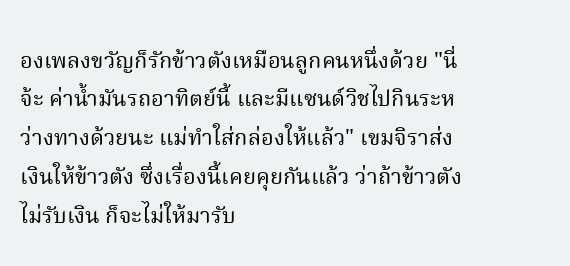องเพลงขวัญก็รักข้าวตังเหมือนลูกคนหนึ่งด้วย "นี่จ้ะ ค่าน้ำมันรถอาทิตย์นี้ และมีแซนด์วิชไปกินระหว่างทางด้วยนะ แม่ทำใส่กล่องให้แล้ว" เขมจิราส่งเงินให้ข้าวตัง ซึ่งเรื่องนี้เคยคุยกันแล้ว ว่าถ้าข้าวตังไม่รับเงิน ก็จะไม่ให้มารับ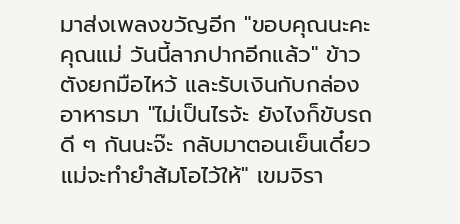มาส่งเพลงขวัญอีก "ขอบคุณนะคะคุณแม่ วันนี้ลาภปากอีกแล้ว" ข้าวตังยกมือไหว้ และรับเงินกับกล่องอาหารมา "ไม่เป็นไรจ้ะ ยังไงก็ขับรถดี ๆ กันนะจ๊ะ กลับมาตอนเย็นเดี๋ยวแม่จะทำยำส้มโอไว้ให้" เขมจิรา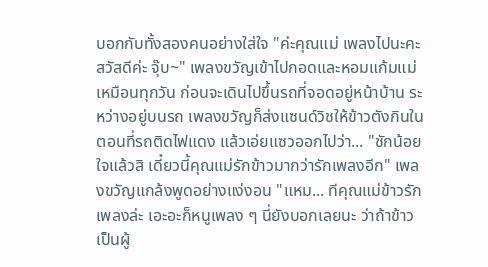บอกกับทั้งสองคนอย่างใส่ใจ "ค่ะคุณแม่ เพลงไปนะคะ สวัสดีค่ะ จุ๊บ~" เพลงขวัญเข้าไปกอดและหอมแก้มแม่เหมือนทุกวัน ก่อนจะเดินไปขึ้นรถที่จอดอยู่หน้าบ้าน ระหว่างอยู่บนรถ เพลงขวัญก็ส่งแซนด์วิชให้ข้าวตังกินในตอนที่รถติดไฟแดง แล้วเอ่ยแซวออกไปว่า... "ชักน้อยใจแล้วสิ เดี๋ยวนี้คุณแม่รักข้าวมากว่ารักเพลงอีก" เพลงขวัญแกล้งพูดอย่างแง่งอน "แหม... ทีคุณแม่ข้าวรักเพลงล่ะ เอะอะก็หนูเพลง ๆ นี่ยังบอกเลยนะ ว่าถ้าข้าวเป็นผู้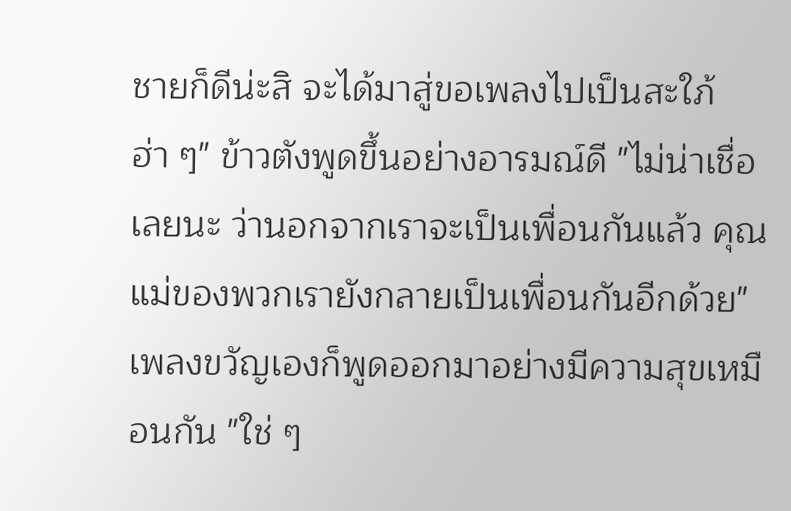ชายก็ดีน่ะสิ จะได้มาสู่ขอเพลงไปเป็นสะใภ้ ฮ่า ๆ" ข้าวตังพูดขึ้นอย่างอารมณ์ดี "ไม่น่าเชื่อเลยนะ ว่านอกจากเราจะเป็นเพื่อนกันแล้ว คุณแม่ของพวกเรายังกลายเป็นเพื่อนกันอีกด้วย" เพลงขวัญเองก็พูดออกมาอย่างมีความสุขเหมือนกัน "ใช่ ๆ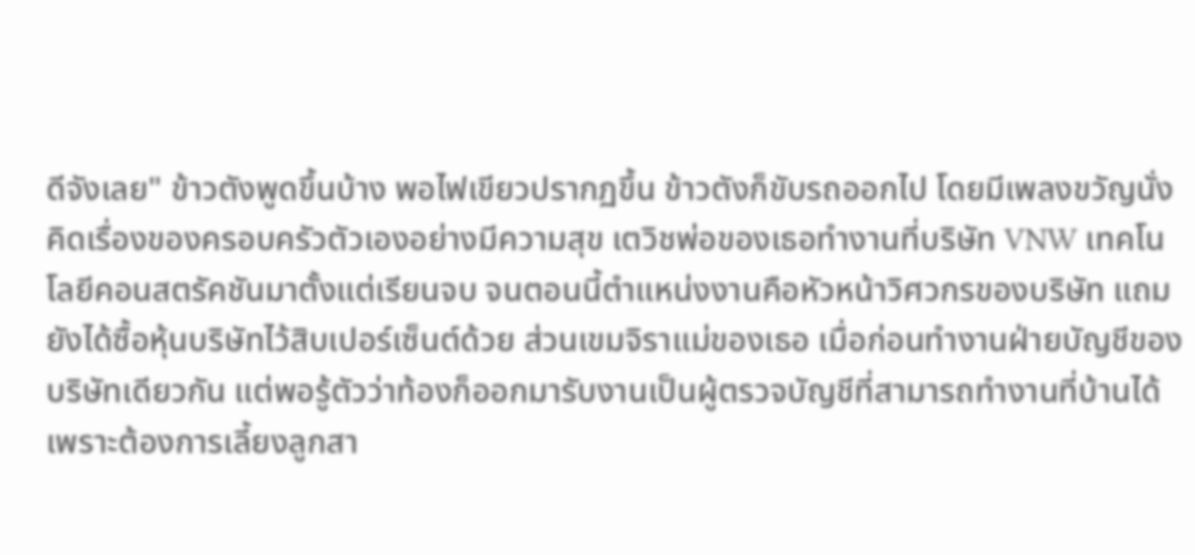ดีจังเลย" ข้าวตังพูดขึ้นบ้าง พอไฟเขียวปรากฏขึ้น ข้าวตังก็ขับรถออกไป โดยมีเพลงขวัญนั่งคิดเรื่องของครอบครัวตัวเองอย่างมีความสุข เตวิชพ่อของเธอทำงานที่บริษัท VNW เทคโนโลยีคอนสตรัคชันมาตั้งแต่เรียนจบ จนตอนนี้ตำแหน่งงานคือหัวหน้าวิศวกรของบริษัท แถมยังได้ซื้อหุ้นบริษัทไว้สิบเปอร์เซ็นต์ด้วย ส่วนเขมจิราแม่ของเธอ เมื่อก่อนทำงานฝ่ายบัญชีของบริษัทเดียวกัน แต่พอรู้ตัวว่าท้องก็ออกมารับงานเป็นผู้ตรวจบัญชีที่สามารถทำงานที่บ้านได้ เพราะต้องการเลี้ยงลูกสา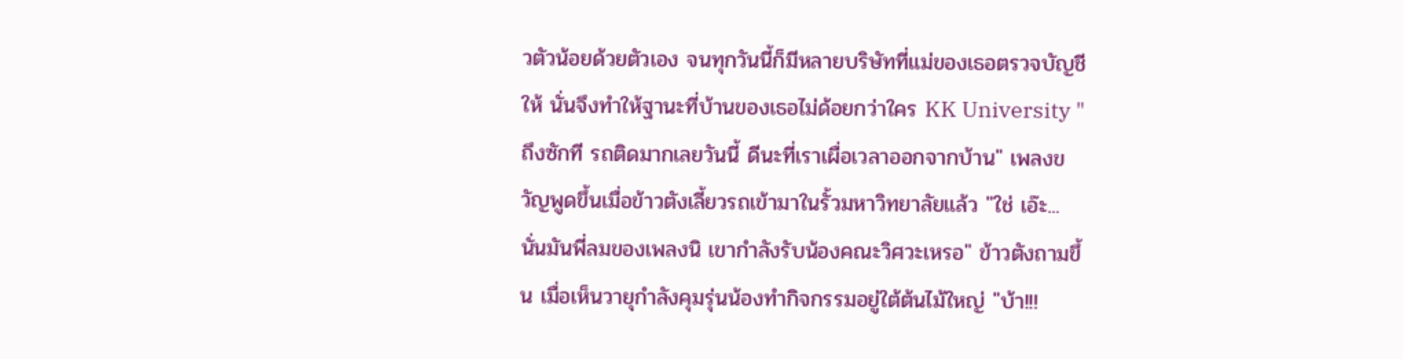วตัวน้อยด้วยตัวเอง จนทุกวันนี้ก็มีหลายบริษัทที่แม่ของเธอตรวจบัญชีให้ นั่นจึงทำให้ฐานะที่บ้านของเธอไม่ด้อยกว่าใคร KK University "ถึงซักที รถติดมากเลยวันนี้ ดีนะที่เราเผื่อเวลาออกจากบ้าน" เพลงขวัญพูดขึ้นเมื่อข้าวตังเลี้ยวรถเข้ามาในรั้วมหาวิทยาลัยแล้ว "ใช่ เอ๊ะ... นั่นมันพี่ลมของเพลงนิ เขากำลังรับน้องคณะวิศวะเหรอ" ข้าวตังถามขึ้น เมื่อเห็นวายุกำลังคุมรุ่นน้องทำกิจกรรมอยู่ใต้ต้นไม้ใหญ่ "บ้า!!!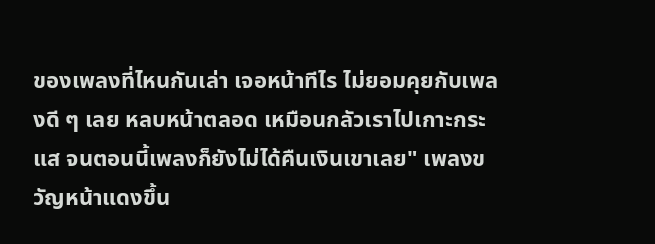ของเพลงที่ไหนกันเล่า เจอหน้าทีไร ไม่ยอมคุยกับเพลงดี ๆ เลย หลบหน้าตลอด เหมือนกลัวเราไปเกาะกระแส จนตอนนี้เพลงก็ยังไม่ได้คืนเงินเขาเลย" เพลงขวัญหน้าแดงขึ้น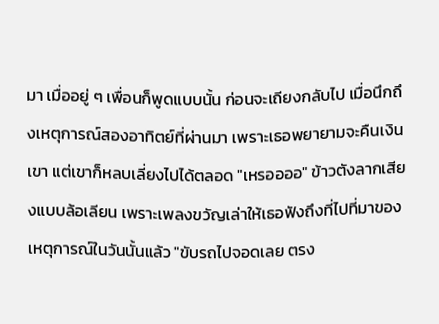มา เมื่ออยู่ ๆ เพื่อนก็พูดแบบนั้น ก่อนจะเถียงกลับไป เมื่อนึกถึงเหตุการณ์สองอาทิตย์ที่ผ่านมา เพราะเธอพยายามจะคืนเงินเขา แต่เขาก็หลบเลี่ยงไปได้ตลอด "เหรออออ" ข้าวตังลากเสียงแบบล้อเลียน เพราะเพลงขวัญเล่าให้เธอฟังถึงที่ไปที่มาของเหตุการณ์ในวันนั้นแล้ว "ขับรถไปจอดเลย ตรง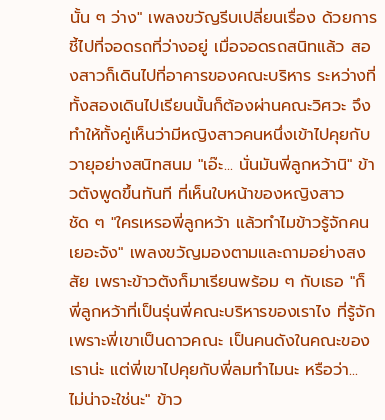นั้น ๆ ว่าง" เพลงขวัญรีบเปลี่ยนเรื่อง ด้วยการชี้ไปที่จอดรถที่ว่างอยู่ เมื่อจอดรถสนิทแล้ว สองสาวก็เดินไปที่อาคารของคณะบริหาร ระหว่างที่ทั้งสองเดินไปเรียนนั้นก็ต้องผ่านคณะวิศวะ จึงทำให้ทั้งคู่เห็นว่ามีหญิงสาวคนหนึ่งเข้าไปคุยกับวายุอย่างสนิทสนม "เอ๊ะ... นั่นมันพี่ลูกหว้านิ" ข้าวตังพูดขึ้นทันที ที่เห็นใบหน้าของหญิงสาวชัด ๆ "ใครเหรอพี่ลูกหว้า แล้วทำไมข้าวรู้จักคนเยอะจัง" เพลงขวัญมองตามและถามอย่างสงสัย เพราะข้าวตังก็มาเรียนพร้อม ๆ กับเธอ "ก็พี่ลูกหว้าที่เป็นรุ่นพี่คณะบริหารของเราไง ที่รู้จักเพราะพี่เขาเป็นดาวคณะ เป็นคนดังในคณะของเราน่ะ แต่พี่เขาไปคุยกับพี่ลมทำไมนะ หรือว่า... ไม่น่าจะใช่นะ" ข้าว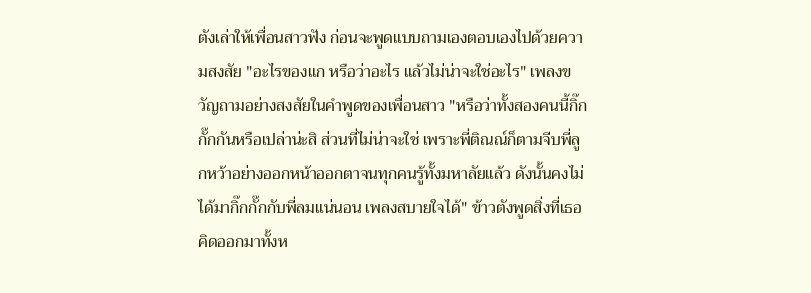ตังเล่าให้เพื่อนสาวฟัง ก่อนจะพูดแบบถามเองตอบเองไปด้วยความสงสัย "อะไรของแก หรือว่าอะไร แล้วไม่น่าจะใช่อะไร" เพลงขวัญถามอย่างสงสัยในคำพูดของเพื่อนสาว "หรือว่าทั้งสองคนนี้กิ๊กกั๊กกันหรือเปล่าน่ะสิ ส่วนที่ไม่น่าจะใช่ เพราะพี่ติณณ์ก็ตามจีบพี่ลูกหว้าอย่างออกหน้าออกตาจนทุกคนรู้ทั้งมหาลัยแล้ว ดังนั้นคงไม่ได้มากิ๊กกั๊กกับพี่ลมแน่นอน เพลงสบายใจได้" ข้าวตังพูดสิ่งที่เธอคิดออกมาทั้งห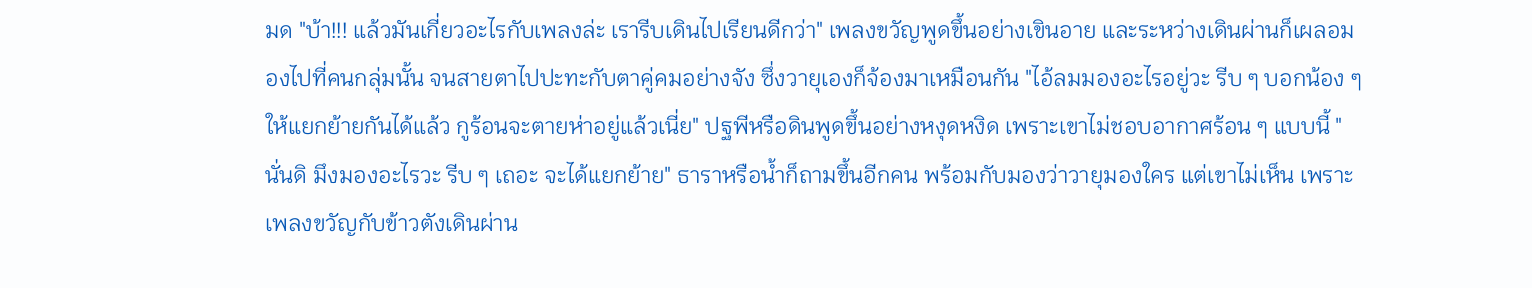มด "บ้า!!! แล้วมันเกี่ยวอะไรกับเพลงล่ะ เรารีบเดินไปเรียนดีกว่า" เพลงขวัญพูดขึ้นอย่างเขินอาย และระหว่างเดินผ่านก็เผลอมองไปที่คนกลุ่มนั้น จนสายตาไปปะทะกับตาคู่คมอย่างจัง ซึ่งวายุเองก็จ้องมาเหมือนกัน "ไอ้ลมมองอะไรอยู่วะ รีบ ๆ บอกน้อง ๆ ให้แยกย้ายกันได้แล้ว กูร้อนจะตายห่าอยู่แล้วเนี่ย" ปฐพีหรือดินพูดขึ้นอย่างหงุดหงิด เพราะเขาไม่ชอบอากาศร้อน ๆ แบบนี้ "นั่นดิ มึงมองอะไรวะ รีบ ๆ เถอะ จะได้แยกย้าย" ธาราหรือน้ำก็ถามขึ้นอีกคน พร้อมกับมองว่าวายุมองใคร แต่เขาไม่เห็น เพราะเพลงขวัญกับข้าวตังเดินผ่าน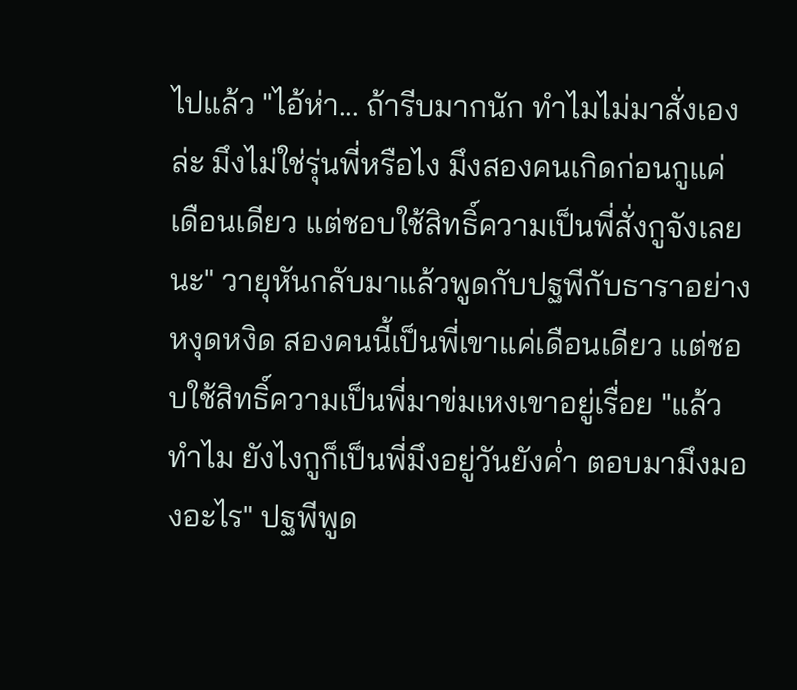ไปแล้ว "ไอ้ห่า... ถ้ารีบมากนัก ทำไมไม่มาสั่งเองล่ะ มึงไม่ใช่รุ่นพี่หรือไง มึงสองคนเกิดก่อนกูแค่เดือนเดียว แต่ชอบใช้สิทธิ์ความเป็นพี่สั่งกูจังเลยนะ" วายุหันกลับมาแล้วพูดกับปฐพีกับธาราอย่างหงุดหงิด สองคนนี้เป็นพี่เขาแค่เดือนเดียว แต่ชอบใช้สิทธิ์ความเป็นพี่มาข่มเหงเขาอยู่เรื่อย "แล้วทำไม ยังไงกูก็เป็นพี่มึงอยู่วันยังค่ำ ตอบมามึงมองอะไร" ปฐพีพูด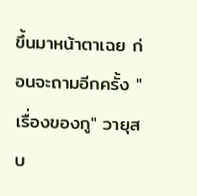ขึ้นมาหน้าตาเฉย ก่อนจะถามอีกครั้ง "เรื่องของกู" วายุสบ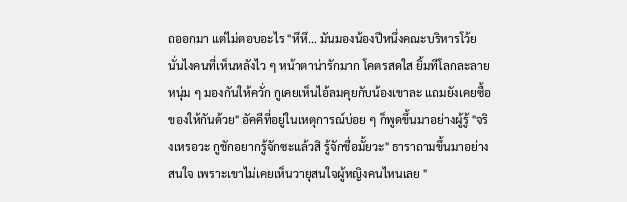ถออกมา แต่ไม่ตอบอะไร "หึหึ... มันมองน้องปีหนึ่งคณะบริหารโว้ย นั่นไงคนที่เห็นหลังไว ๆ หน้าตาน่ารักมาก โคตรสดใส ยิ้มทีโลกละลาย หนุ่ม ๆ มองกันให้ควั่ก กูเคยเห็นไอ้ลมคุยกับน้องเขาละ แถมยังเคยซื้อของให้กันด้วย" อัคคีที่อยู่ในเหตุการณ์บ่อย ๆ ก็พูดขึ้นมาอย่างผู้รู้ "จริงเหรอวะ กูชักอยากรู้จักซะแล้วสิ รู้จักชื่อมั้ยวะ" ธาราถามขึ้นมาอย่างสนใจ เพราะเขาไม่เคยเห็นวายุสนใจผู้หญิงคนไหนเลย "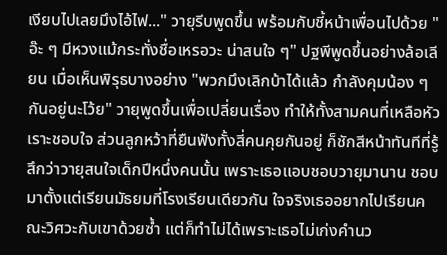เงียบไปเลยมึงไอ้ไฟ..." วายุรีบพูดขึ้น พร้อมกับชี้หน้าเพื่อนไปด้วย "อ๊ะ ๆ มีหวงแม้กระทั่งชื่อเหรอวะ น่าสนใจ ๆ" ปฐพีพูดขึ้นอย่างล้อเลียน เมื่อเห็นพิรุธบางอย่าง "พวกมึงเลิกบ้าได้แล้ว กำลังคุมน้อง ๆ กันอยู่นะโว้ย" วายุพูดขึ้นเพื่อเปลี่ยนเรื่อง ทำให้ทั้งสามคนที่เหลือหัวเราะชอบใจ ส่วนลูกหว้าที่ยืนฟังทั้งสี่คนคุยกันอยู่ ก็ชักสีหน้าทันทีที่รู้สึกว่าวายุสนใจเด็กปีหนึ่งคนนั้น เพราะเธอแอบชอบวายุมานาน ชอบมาตั้งแต่เรียนมัธยมที่โรงเรียนเดียวกัน ใจจริงเธออยากไปเรียนคณะวิศวะกับเขาด้วยซ้ำ แต่ก็ทำไม่ได้เพราะเธอไม่เก่งคำนว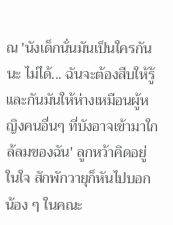ณ 'นังเด็กนั่นมันเป็นใครกันนะ ไม่ได้... ฉันจะต้องสืบให้รู้และกันมันให้ห่างเหมือนผู้หญิงคนอื่นๆ ที่บังอาจเข้ามาใกล้ลมของฉัน' ลูกหว้าคิดอยู่ในใจ สักพักวายุก็หันไปบอกน้อง ๆ ในคณะ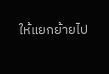ให้แยกย้ายไป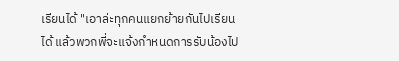เรียนได้ "เอาล่ะทุกคนแยกย้ายกันไปเรียนได้ แล้วพวกพี่จะแจ้งกำหนดการรับน้องไป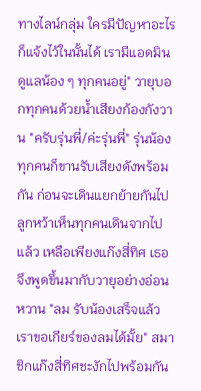ทางไลน์กลุ่ม ใครมีปัญหาอะไรก็แจ้งไว้ในนั้นได้ เรามีแอดมินดูแลน้อง ๆ ทุกคนอยู่" วายุบอกทุกคนด้วยน้ำเสียงก้องกังวาน "ครับรุ่นพี่/ค่ะรุ่นพี่" รุ่นน้องทุกคนก็ขานรับเสียงดังพร้อมกัน ก่อนจะเดินแยกย้ายกันไป ลูกหว้าเห็นทุกคนเดินจากไปแล้ว เหลือเพียงแก๊งสี่ทิศ เธอจึงพูดขึ้นมากับวายุอย่างอ่อนหวาน "ลม รับน้องเสร็จแล้ว เราขอเกียร์ของลมได้มั้ย" สมาชิกแก๊งสี่ทิศชะงักไปพร้อมกัน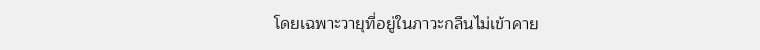โดยเฉพาะวายุที่อยู่ในภาวะกลืนไม่เข้าคาย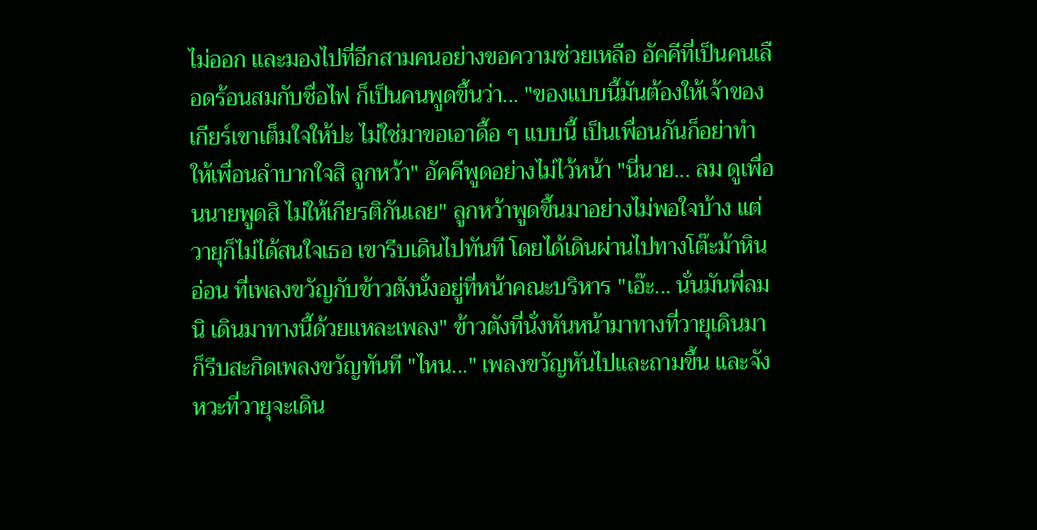ไม่ออก และมองไปที่อีกสามคนอย่างขอความช่วยเหลือ อัคคีที่เป็นคนเลือดร้อนสมกับชื่อไฟ ก็เป็นคนพูดขึ้นว่า... "ของแบบนี้มันต้องให้เจ้าของเกียร์เขาเต็มใจให้ปะ ไม่ใช่มาขอเอาดื้อ ๆ แบบนี้ เป็นเพื่อนกันก็อย่าทำให้เพื่อนลำบากใจสิ ลูกหว้า" อัคคีพูดอย่างไม่ไว้หน้า "นี่นาย... ลม ดูเพื่อนนายพูดสิ ไม่ให้เกียรติกันเลย" ลูกหว้าพูดขึ้นมาอย่างไม่พอใจบ้าง แต่วายุก็ไม่ได้สนใจเธอ เขารีบเดินไปทันที โดยได้เดินผ่านไปทางโต๊ะม้าหินอ่อน ที่เพลงขวัญกับข้าวตังนั่งอยู่ที่หน้าคณะบริหาร "เอ๊ะ... นั่นมันพี่ลมนิ เดินมาทางนี้ด้วยแหละเพลง" ข้าวตังที่นั่งหันหน้ามาทางที่วายุเดินมา ก็รีบสะกิดเพลงขวัญทันที "ไหน..." เพลงขวัญหันไปและถามขึ้น และจังหวะที่วายุจะเดิน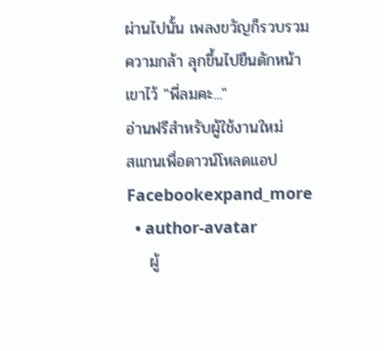ผ่านไปนั้น เพลงขวัญก็รวบรวมความกล้า ลุกขึ้นไปยืนดักหน้าเขาไว้ "พี่ลมคะ..."
อ่านฟรีสำหรับผู้ใช้งานใหม่
สแกนเพื่อดาวน์โหลดแอป
Facebookexpand_more
  • author-avatar
    ผู้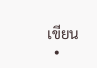เขียน
  •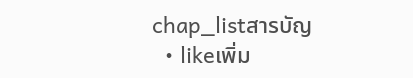chap_listสารบัญ
  • likeเพิ่ม